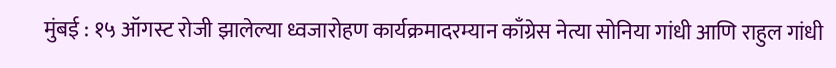मुंबई : १५ ऑगस्ट रोजी झालेल्या ध्वजारोहण कार्यक्रमादरम्यान काँग्रेस नेत्या सोनिया गांधी आणि राहुल गांधी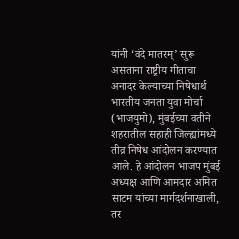यांनी ‘वंदे मातरम्’ सुरू असताना राष्ट्रीय गीताचा अनादर केल्याच्या निषेधार्थ भारतीय जनता युवा मोर्चा (भाजयुमो), मुंबईच्या वतीने शहरातील सहाही जिल्ह्यांमध्ये तीव्र निषेध आंदोलन करण्यात आले. हे आंदोलन भाजप मुंबई अध्यक्ष आणि आमदार अमित साटम यांच्या मार्गदर्शनाखाली, तर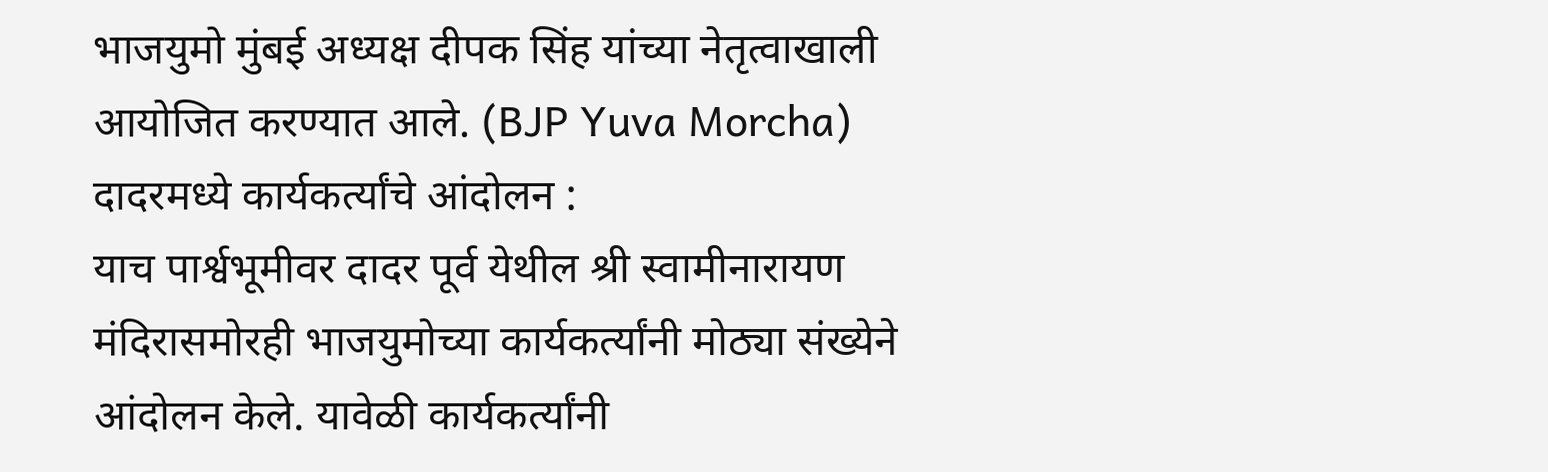भाजयुमो मुंबई अध्यक्ष दीपक सिंह यांच्या नेतृत्वाखाली आयोजित करण्यात आले. (BJP Yuva Morcha)
दादरमध्ये कार्यकर्त्यांचे आंदोलन :
याच पार्श्वभूमीवर दादर पूर्व येथील श्री स्वामीनारायण मंदिरासमोरही भाजयुमोच्या कार्यकर्त्यांनी मोठ्या संख्येने आंदोलन केले. यावेळी कार्यकर्त्यांनी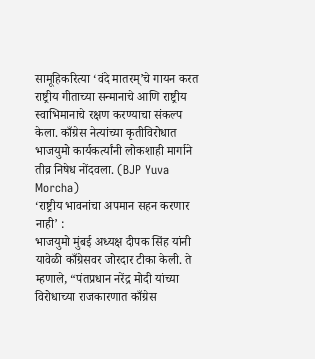सामूहिकरित्या ‘वंदे मातरम्’चे गायन करत राष्ट्रीय गीताच्या सन्मानाचे आणि राष्ट्रीय स्वाभिमानाचे रक्षण करण्याचा संकल्प केला. काँग्रेस नेत्यांच्या कृतीविरोधात भाजयुमो कार्यकर्त्यांनी लोकशाही मार्गाने तीव्र निषेध नोंदवला. (BJP Yuva Morcha)
‘राष्ट्रीय भावनांचा अपमान सहन करणार नाही’ :
भाजयुमो मुंबई अध्यक्ष दीपक सिंह यांनी यावेळी काँग्रेसवर जोरदार टीका केली. ते म्हणाले, “पंतप्रधान नरेंद्र मोदी यांच्या विरोधाच्या राजकारणात काँग्रेस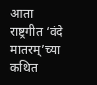आता राष्ट्रगीत ‘वंदे मातरम्’च्या कथित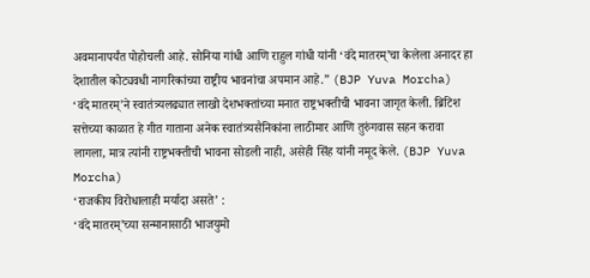अवमानापर्यंत पोहोचली आहे. सोनिया गांधी आणि राहुल गांधी यांनी ‘वंदे मातरम्’चा केलेला अनादर हा देशातील कोट्यवधी नागरिकांच्या राष्ट्रीय भावनांचा अपमान आहे.” (BJP Yuva Morcha)
‘वंदे मातरम्’ने स्वातंत्र्यलढ्यात लाखो देशभक्तांच्या मनात राष्ट्रभक्तीची भावना जागृत केली. ब्रिटिश सत्तेच्या काळात हे गीत गाताना अनेक स्वातंत्र्यसैनिकांना लाठीमार आणि तुरुंगवास सहन करावा लागला, मात्र त्यांनी राष्ट्रभक्तीची भावना सोडली नाही, असेही सिंह यांनी नमूद केले. (BJP Yuva Morcha)
‘राजकीय विरोधालाही मर्यादा असते’ :
‘वंदे मातरम्’च्या सन्मानासाठी भाजयुमो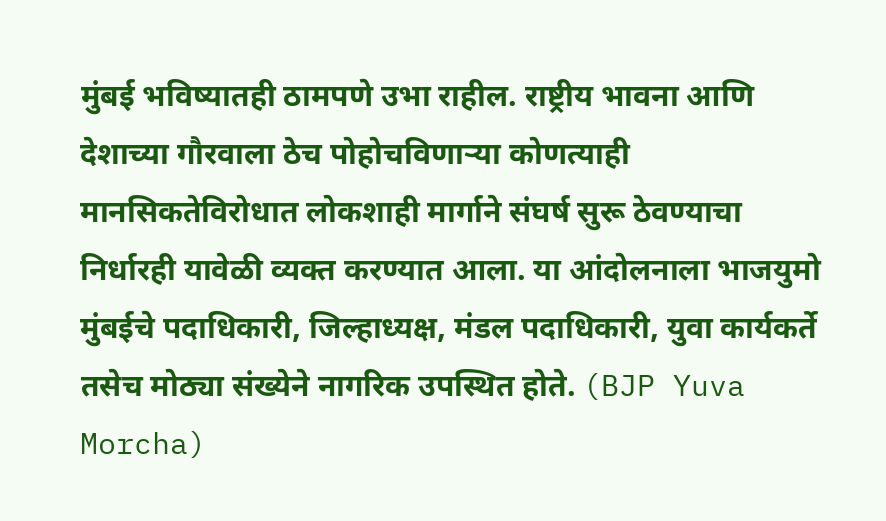मुंबई भविष्यातही ठामपणे उभा राहील. राष्ट्रीय भावना आणि देशाच्या गौरवाला ठेच पोहोचविणाऱ्या कोणत्याही मानसिकतेविरोधात लोकशाही मार्गाने संघर्ष सुरू ठेवण्याचा निर्धारही यावेळी व्यक्त करण्यात आला. या आंदोलनाला भाजयुमो मुंबईचे पदाधिकारी, जिल्हाध्यक्ष, मंडल पदाधिकारी, युवा कार्यकर्ते तसेच मोठ्या संख्येने नागरिक उपस्थित होते. (BJP Yuva Morcha)